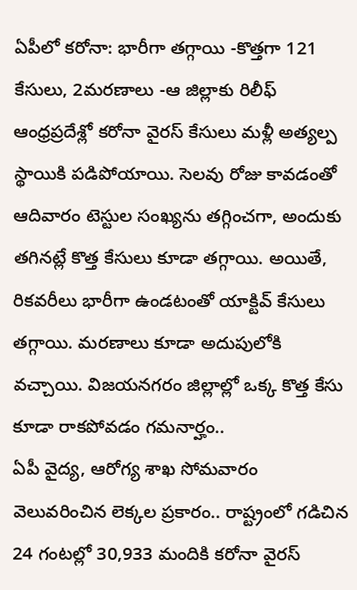ఏపీలో కరోనా: భారీగా తగ్గాయి -కొత్తగా 121 కేసులు, 2మరణాలు -ఆ జిల్లాకు రిలీఫ్
ఆంధ్రప్రదేశ్లో కరోనా వైరస్ కేసులు మళ్లీ అత్యల్ప స్థాయికి పడిపోయాయి. సెలవు రోజు కావడంతో ఆదివారం టెస్టుల సంఖ్యను తగ్గించగా, అందుకు తగినట్లే కొత్త కేసులు కూడా తగ్గాయి. అయితే, రికవరీలు భారీగా ఉండటంతో యాక్టివ్ కేసులు తగ్గాయి. మరణాలు కూడా అదుపులోకి వచ్చాయి. విజయనగరం జిల్లాల్లో ఒక్క కొత్త కేసు కూడా రాకపోవడం గమనార్హం..
ఏపీ వైద్య, ఆరోగ్య శాఖ సోమవారం వెలువరించిన లెక్కల ప్రకారం.. రాష్ట్రంలో గడిచిన 24 గంటల్లో 30,933 మందికి కరోనా వైరస్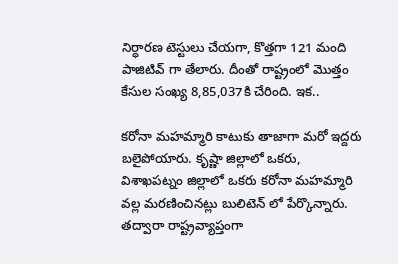నిర్ధారణ టెస్టులు చేయగా, కొత్తగా 121 మంది పాజిటివ్ గా తేలారు. దీంతో రాష్ట్రంలో మొత్తం కేసుల సంఖ్య 8,85,037కి చేరింది. ఇక..

కరోనా మహమ్మారి కాటుకు తాజాగా మరో ఇద్దరు బలైపోయారు. కృష్ణా జిల్లాలో ఒకరు, విశాఖపట్నం జిల్లాలో ఒకరు కరోనా మహమ్మారి వల్ల మరణించినట్లు బులిటెన్ లో పేర్కొన్నారు. తద్వారా రాష్ట్రవ్యాప్తంగా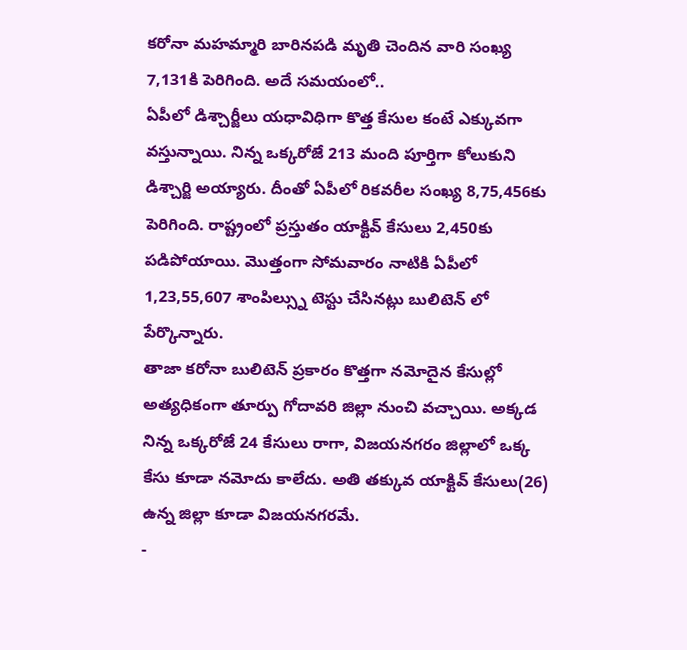కరోనా మహమ్మారి బారినపడి మృతి చెందిన వారి సంఖ్య 7,131కి పెరిగింది. అదే సమయంలో..
ఏపీలో డిశ్చార్జీలు యధావిధిగా కొత్త కేసుల కంటే ఎక్కువగా వస్తున్నాయి. నిన్న ఒక్కరోజే 213 మంది పూర్తిగా కోలుకుని డిశ్చార్జి అయ్యారు. దీంతో ఏపీలో రికవరీల సంఖ్య 8,75,456కు పెరిగింది. రాష్ట్రంలో ప్రస్తుతం యాక్టివ్ కేసులు 2,450కు పడిపోయాయి. మొత్తంగా సోమవారం నాటికి ఏపీలో 1,23,55,607 శాంపిల్స్ను టెస్టు చేసినట్లు బులిటెన్ లో పేర్కొన్నారు.
తాజా కరోనా బులిటెన్ ప్రకారం కొత్తగా నమోదైన కేసుల్లో అత్యధికంగా తూర్పు గోదావరి జిల్లా నుంచి వచ్చాయి. అక్కడ నిన్న ఒక్కరోజే 24 కేసులు రాగా, విజయనగరం జిల్లాలో ఒక్క కేసు కూడా నమోదు కాలేదు. అతి తక్కువ యాక్టివ్ కేసులు(26) ఉన్న జిల్లా కూడా విజయనగరమే.
-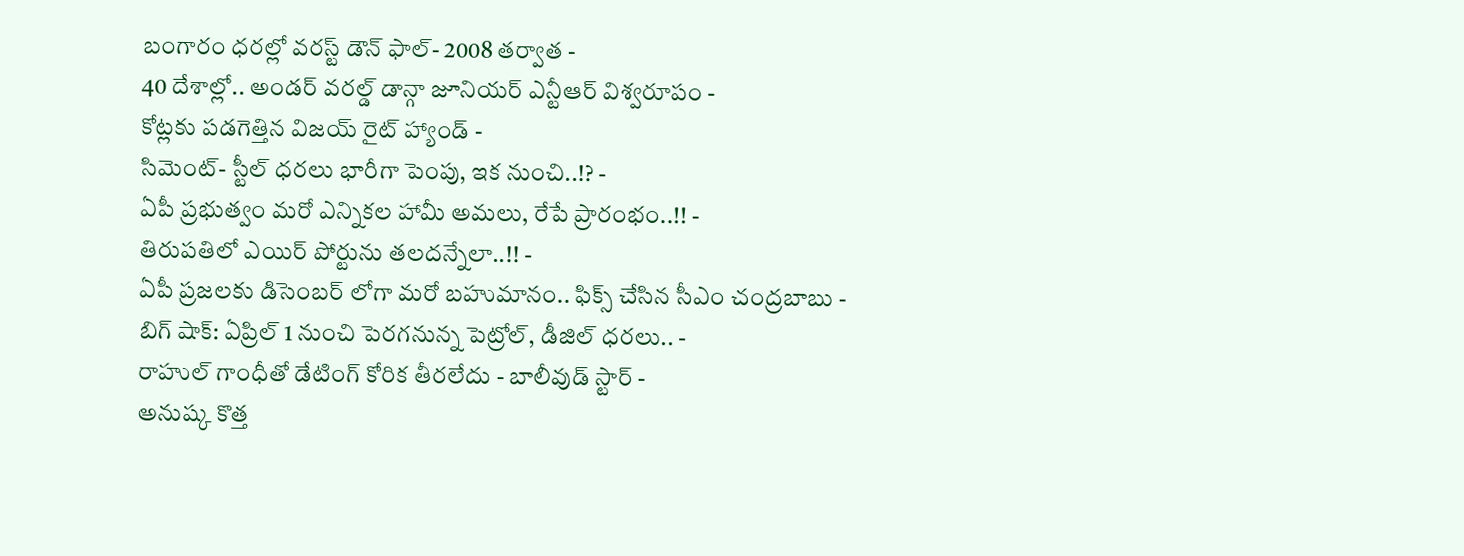బంగారం ధరల్లో వరస్ట్ డౌన్ ఫాల్- 2008 తర్వాత -
40 దేశాల్లో.. అండర్ వరల్డ్ డాన్గా జూనియర్ ఎన్టీఆర్ విశ్వరూపం -
కోట్లకు పడగెత్తిన విజయ్ రైట్ హ్యాండ్ -
సిమెంట్- స్టీల్ ధరలు భారీగా పెంపు, ఇక నుంచి..!? -
ఏపీ ప్రభుత్వం మరో ఎన్నికల హామీ అమలు, రేపే ప్రారంభం..!! -
తిరుపతిలో ఎయిర్ పోర్టును తలదన్నేలా..!! -
ఏపీ ప్రజలకు డిసెంబర్ లోగా మరో బహుమానం.. ఫిక్స్ చేసిన సీఎం చంద్రబాబు -
బిగ్ షాక్: ఏప్రిల్ 1 నుంచి పెరగనున్న పెట్రోల్, డీజిల్ ధరలు.. -
రాహుల్ గాంధీతో డేటింగ్ కోరిక తీరలేదు - బాలీవుడ్ స్టార్ -
అనుష్క కొత్త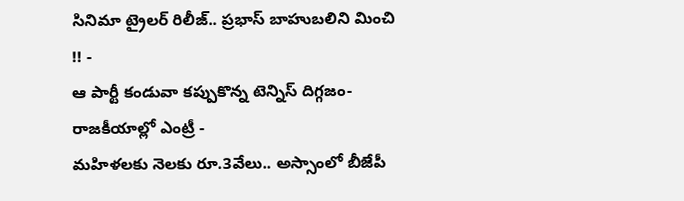సినిమా ట్రైలర్ రిలీజ్.. ప్రభాస్ బాహుబలిని మించి !! -
ఆ పార్టీ కండువా కప్పుకొన్న టెన్నిస్ దిగ్గజం- రాజకీయాల్లో ఎంట్రీ -
మహిళలకు నెలకు రూ.3వేలు.. అస్సాంలో బీజేపీ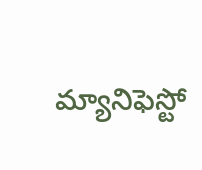మ్యానిఫెస్టో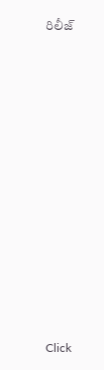రిలీజ్












Click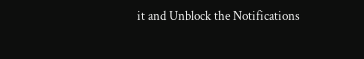it and Unblock the Notifications